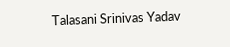Talasani Srinivas Yadav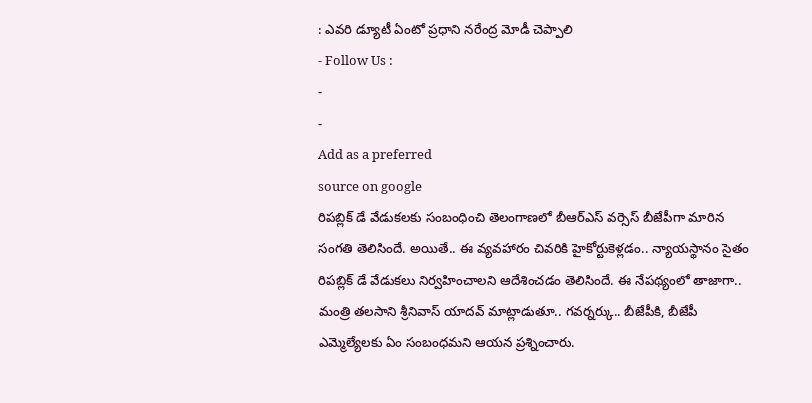: ఎవరి డ్యూటీ ఏంటో ప్రధాని నరేంద్ర మోడీ చెప్పాలి
- Follow Us :
-
-
Add as a preferred
source on google
రిపబ్లిక్ డే వేడుకలకు సంబంధించి తెలంగాణలో బీఆర్ఎస్ వర్సెస్ బీజేపీగా మారిన సంగతి తెలిసిందే. అయితే.. ఈ వ్యవహారం చివరికి హైకోర్టుకెళ్లడం.. న్యాయస్థానం సైతం రిపబ్లిక్ డే వేడుకలు నిర్వహించాలని ఆదేశించడం తెలిసిందే. ఈ నేపథ్యంలో తాజాగా.. మంత్రి తలసాని శ్రీనివాస్ యాదవ్ మాట్లాడుతూ.. గవర్నర్కు.. బీజేపీకి, బీజేపీ ఎమ్మెల్యేలకు ఏం సంబంధమని ఆయన ప్రశ్నించారు.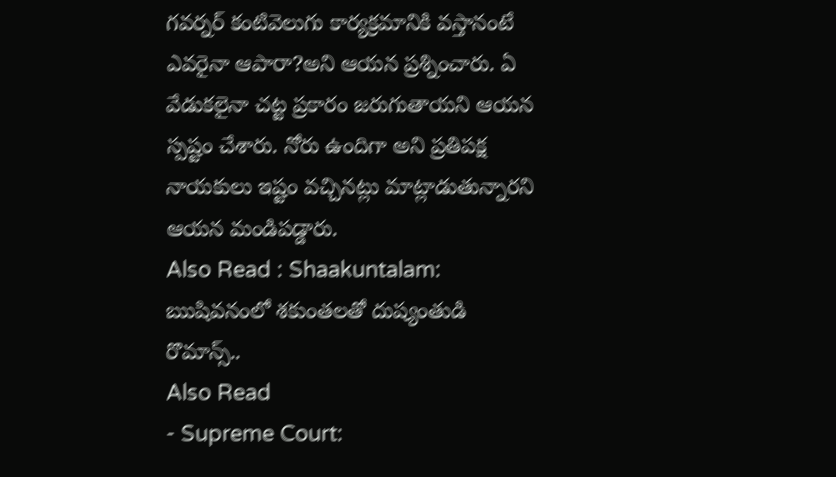గవర్నర్ కంటివెలుగు కార్యక్రమానికి వస్తానంటే ఎవరైనా ఆపారా?అని ఆయన ప్రశ్నించారు. ఏ వేడుకలైనా చట్ట ప్రకారం జరుగుతాయని ఆయన స్పష్టం చేశారు. నోరు ఉందిగా అని ప్రతిపక్ష నాయకులు ఇష్టం వచ్చినట్లు మాట్లాడుతున్నారని ఆయన మండిపడ్డారు.
Also Read : Shaakuntalam: ఋషివనంలో శకుంతలతో దుష్యంతుడి రొమాన్స్..
Also Read
- Supreme Court: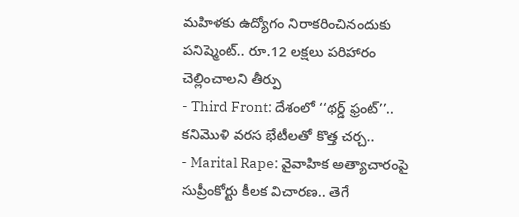మహిళకు ఉద్యోగం నిరాకరించినందుకు పనిష్మెంట్.. రూ.12 లక్షలు పరిహారం చెల్లించాలని తీర్పు
- Third Front: దేశంలో ‘‘థర్డ్ ఫ్రంట్’’.. కనిమొళి వరస భేటీలతో కొత్త చర్చ..
- Marital Rape: వైవాహిక అత్యాచారంపై సుప్రీంకోర్టు కీలక విచారణ.. తెగే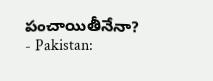పంచాయితీనేనా?
- Pakistan: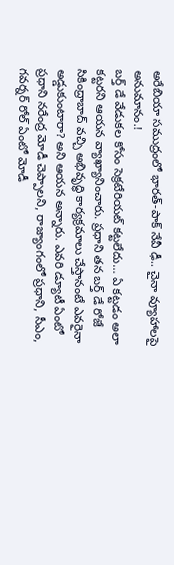అరేబియా సముద్రంలో భారత్-పాక్ నేవీ ఢీ.. చైనా వ్యూహాలపై అనుమానం.!
బర్త్ డే వేడుకల కోసం సెక్రటేరియట్ కట్టలేదు… ఏ కట్టడం అలా కట్టరని ఆయన వ్యాఖ్యానించారు. ప్రధాని తన బర్త్ డే రోజే సికింద్రాబాద్ వచ్చి అభివృద్ధి కార్యక్రమాలు చేస్తానంటే ఎవరైనా అడ్డుకుంటారా? అని ఆయన అన్నారు. ఎవరి డ్యూటీ ఏంటో ప్రధాని నరేంద్ర మోడీ చెప్పాలని, రాజ్యాంగంలో ప్రధాని, సీఎం, గవర్నర్ రోల్ ఏంటో మోడీ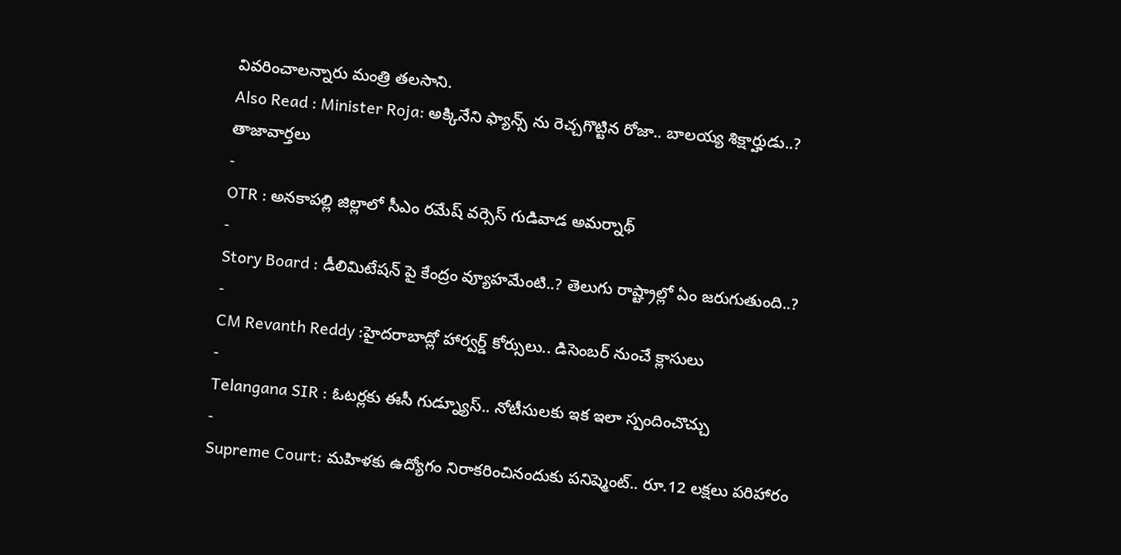వివరించాలన్నారు మంత్రి తలసాని.
Also Read : Minister Roja: అక్కినేని ఫ్యాన్స్ ను రెచ్చగొట్టిన రోజా.. బాలయ్య శిక్షార్హుడు..?
తాజావార్తలు
-
OTR : అనకాపల్లి జిల్లాలో సీఎం రమేష్ వర్సెస్ గుడివాడ అమర్నాథ్
-
Story Board : డీలిమిటేషన్ పై కేంద్రం వ్యూహమేంటి..? తెలుగు రాష్ట్రాల్లో ఏం జరుగుతుంది..?
-
CM Revanth Reddy :హైదరాబాద్లో హార్వర్డ్ కోర్సులు.. డిసెంబర్ నుంచే క్లాసులు
-
Telangana SIR : ఓటర్లకు ఈసీ గుడ్న్యూస్.. నోటీసులకు ఇక ఇలా స్పందించొచ్చు
-
Supreme Court: మహిళకు ఉద్యోగం నిరాకరించినందుకు పనిష్మెంట్.. రూ.12 లక్షలు పరిహారం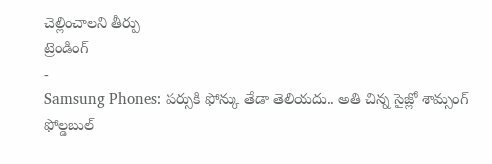చెల్లించాలని తీర్పు
ట్రెండింగ్
-
Samsung Phones: పర్సుకి ఫోన్కు తేడా తెలియదు.. అతి చిన్న సైజ్లో శామ్సంగ్ ఫోల్డబుల్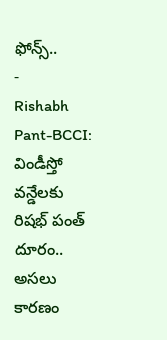ఫోన్స్..
-
Rishabh Pant-BCCI: విండీస్తో వన్డేలకు రిషభ్ పంత్ దూరం.. అసలు కారణం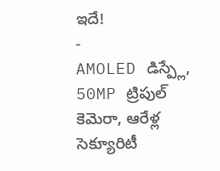ఇదే!
-
AMOLED డిస్ప్లే, 50MP ట్రిపుల్ కెమెరా, ఆరేళ్ల సెక్యూరిటీ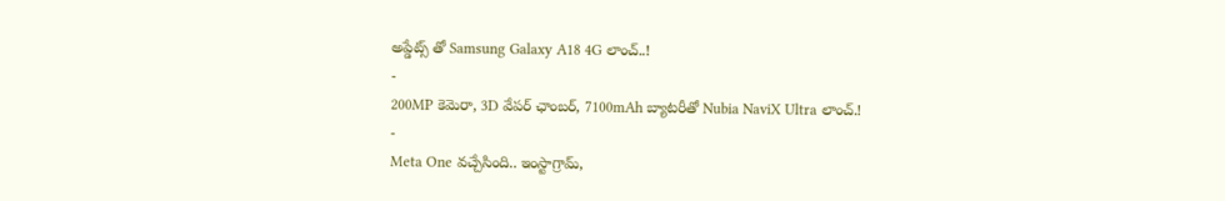అప్డేట్స్ తో Samsung Galaxy A18 4G లాంచ్..!
-
200MP కెమెరా, 3D వేపర్ ఛాంబర్, 7100mAh బ్యాటరీతో Nubia NaviX Ultra లాంచ్.!
-
Meta One వచ్చేసింది.. ఇంస్టాగ్రామ్,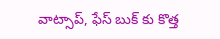వాట్సాప్, ఫేస్ బుక్ కు కొత్త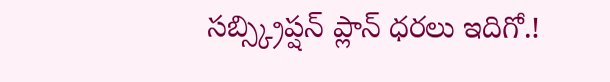సబ్స్క్రిప్షన్ ప్లాన్ ధరలు ఇదిగో.!